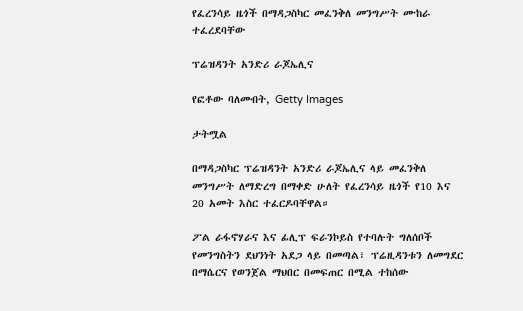የፈረንሳይ ዜጎች በማዳጋስካር መፈንቅለ መንግሥት ሙከራ ተፈረደባቸው

ፕሬዝዳንት አንድሪ ራጆኤሊና

የፎቶው ባለመብት, Getty Images

ታትሟል

በማዳጋስካር ፕሬዝዳንት አንድሪ ራጆኤሊና ላይ መፈንቅለ መንግሥት ለማድረግ በማቀድ ሁለት የፈረንሳይ ዜጎች የ10 እና 20 አመት እስር ተፈርዶባቸዋል።

ፖል ራፋኖሃራና እና ፊሊፕ ፍራንኮይስ የተባሉት ግለሰቦች የመንግስትን ደህንነት አደጋ ላይ በመጣል፣ ፕሬዚዳንቱን ለመግደር በማሴርና የወንጀል ማህበር በመፍጠር በሚል ተከሰው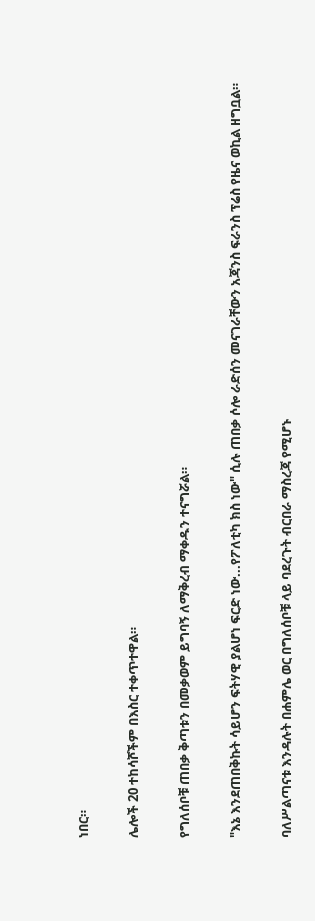ነበር።

ሌሎች 20 ተከሳሾችም በእስር ተቀጥተዋል።

የግለሰቦቹ ጠበቃ ቅጣቱን በመቃወም ይግባኝ ለማቅረብ ማቀዱን ተናግሯል።

"እኔ እንደጠበቅኩት ሳይሆን ፍትሃዊ ያልሆነ ፍርድ ነው...የፖለቲካ ክስ ነው" ሲሉ ጠበቃ ሶሎ ራድሰን መናገራቸውን አጃንስ ፍራንስ ፕሬስ የዜና ወኪል ዘግቧል።

ባለሥልጣናቱ እንዳሉት በሐምሌ ወር በግለሰቦቹ ላይ ባደረጉት ብርበራ ማስረጃ የሚሆኑ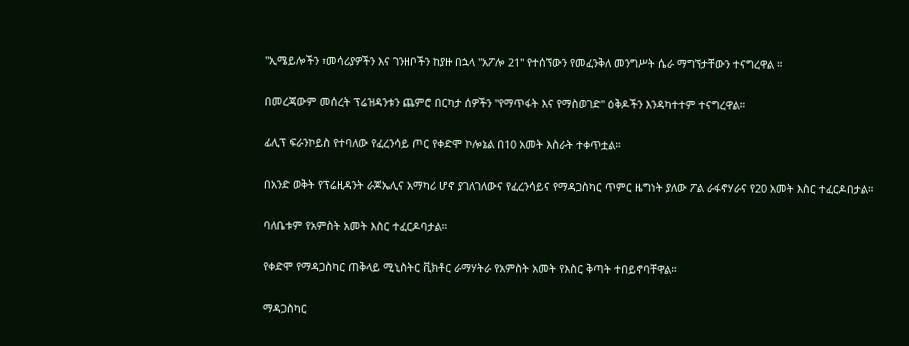"ኢሜይሎችን ፣መሳሪያዎችን እና ገንዘቦችን ከያዙ በኋላ "አፖሎ 21" የተሰኘውን የመፈንቅለ መንግሥት ሴራ ማግኘታቸውን ተናግረዋል ።

በመረጃውም መሰረት ፕሬዝዳንቱን ጨምሮ በርካታ ሰዎችን "የማጥፋት እና የማስወገድ" ዕቅዶችን እንዳካተተም ተናግረዋል።

ፊሊፕ ፍራንኮይስ የተባለው የፈረንሳይ ጦር የቀድሞ ኮሎኔል በ10 አመት እስራት ተቀጥቷል።

በአንድ ወቅት የፕሬዚዳንት ራጆኤሊና አማካሪ ሆኖ ያገለገለውና የፈረንሳይና የማዳጋስካር ጥምር ዜግነት ያለው ፖል ራፋኖሃራና የ20 አመት እስር ተፈርዶበታል።

ባለቤቱም የአምስት አመት እስር ተፈርዶባታል።

የቀድሞ የማዳጋስካር ጠቅላይ ሚኒስትር ቪክቶር ራማሃትራ የአምስት አመት የእስር ቅጣት ተበይኖባቸዋል።

ማዳጋስካር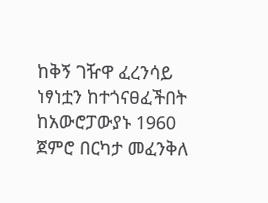ከቅኝ ገዥዋ ፈረንሳይ ነፃነቷን ከተጎናፀፈችበት ከአውሮፓውያኑ 1960 ጀምሮ በርካታ መፈንቅለ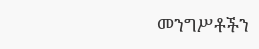መንግሥቶችን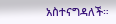አስተናግዳለች።